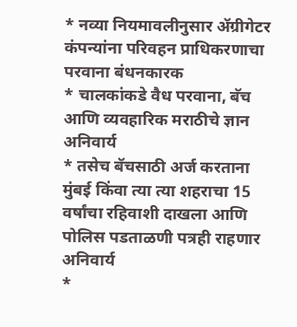* नव्या नियमावलीनुसार ॲग्रीगेटर कंपन्यांना परिवहन प्राधिकरणाचा परवाना बंधनकारक
* चालकांकडे वैध परवाना, बॅच आणि व्यवहारिक मराठीचे ज्ञान अनिवार्य
* तसेच बॅचसाठी अर्ज करताना मुंबई किंवा त्या त्या शहराचा 15 वर्षांचा रहिवाशी दाखला आणि पोलिस पडताळणी पत्रही राहणार अनिवार्य
*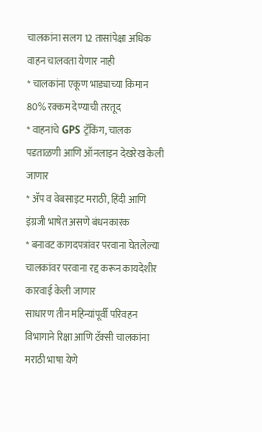चालकांना सलग 12 तासांपेक्षा अधिक वाहन चालवता येणार नाही
* चालकांना एकूण भाड्याच्या किमान 80% रक्कम देण्याची तरतूद
* वाहनांचे GPS ट्रॅकिंग, चालक पडताळणी आणि ऑनलाइन देखरेख केली जाणार
* ॲप व वेबसाइट मराठी, हिंदी आणि इंग्रजी भाषेत असणे बंधनकारक
* बनावट कागदपत्रांवर परवाना घेतलेल्या चालकांवर परवाना रद्द करून कायदेशीर कारवाई केली जाणार
साधारण तीन महिन्यांपूर्वी परिवहन विभागाने रिक्षा आणि टॅक्सी चालकांना मराठी भाषा येणे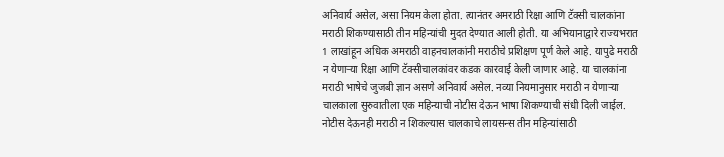अनिवार्य असेल, असा नियम केला होता. त्यानंतर अमराठी रिक्षा आणि टॅक्सी चालकांना मराठी शिकण्यासाठी तीन महिन्यांची मुदत देण्यात आली होती. या अभियानाद्वारे राज्यभरात 1 लाखांहून अधिक अमराठी वाहनचालकांनी मराठीचे प्रशिक्षण पूर्ण केले आहे. यापुढे मराठी न येणाऱ्या रिक्षा आणि टॅक्सीचालकांवर कडक कारवाई केली जाणार आहे. या चालकांना मराठी भाषेचे जुजबी ज्ञान असणे अनिवार्य असेल. नव्या नियमानुसार मराठी न येणाऱ्या चालकाला सुरुवातीला एक महिन्याची नोटीस देऊन भाषा शिकण्याची संधी दिली जाईल. नोटीस देऊनही मराठी न शिकल्यास चालकाचे लायसन्स तीन महिन्यांसाठी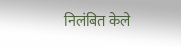निलंबित केले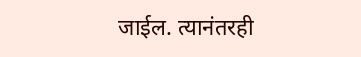जाईल. त्यानंतरही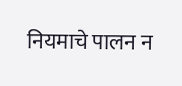नियमाचे पालन न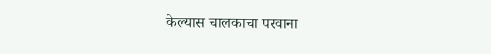केल्यास चालकाचा परवाना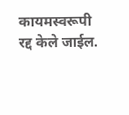कायमस्वरूपी रद्द केले जाईल.